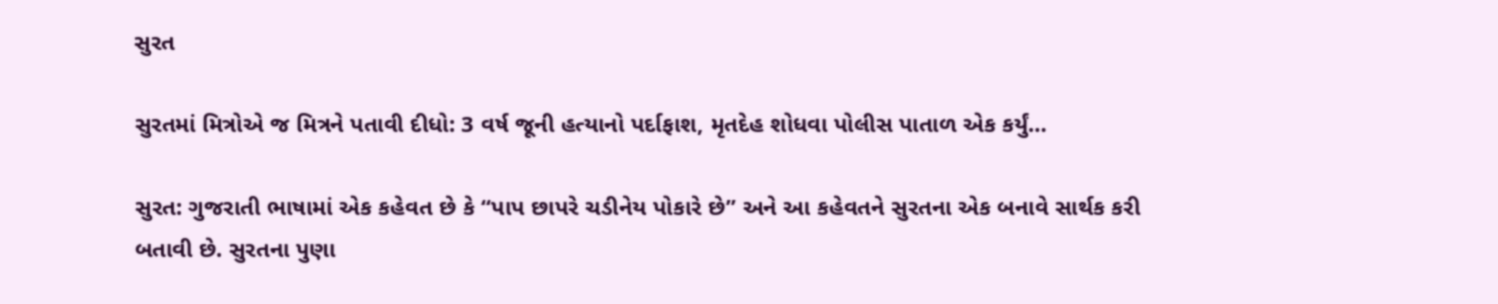સુરત

સુરતમાં મિત્રોએ જ મિત્રને પતાવી દીધો: 3 વર્ષ જૂની હત્યાનો પર્દાફાશ, મૃતદેહ શોધવા પોલીસ પાતાળ એક કર્યું…

સુરત: ગુજરાતી ભાષામાં એક કહેવત છે કે “પાપ છાપરે ચડીનેય પોકારે છે” અને આ કહેવતને સુરતના એક બનાવે સાર્થક કરી બતાવી છે. સુરતના પુણા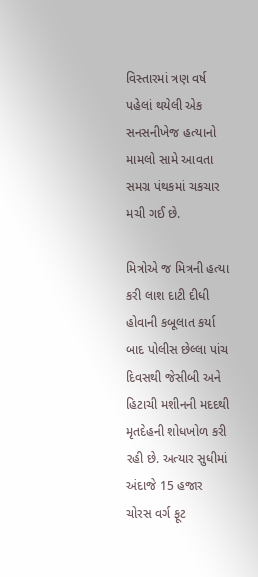વિસ્તારમાં ત્રણ વર્ષ પહેલાં થયેલી એક સનસનીખેજ હત્યાનો મામલો સામે આવતા સમગ્ર પંથકમાં ચકચાર મચી ગઈ છે.

મિત્રોએ જ મિત્રની હત્યા કરી લાશ દાટી દીધી હોવાની કબૂલાત કર્યા બાદ પોલીસ છેલ્લા પાંચ દિવસથી જેસીબી અને હિટાચી મશીનની મદદથી મૃતદેહની શોધખોળ કરી રહી છે. અત્યાર સુધીમાં અંદાજે 15 હજાર ચોરસ વર્ગ ફૂટ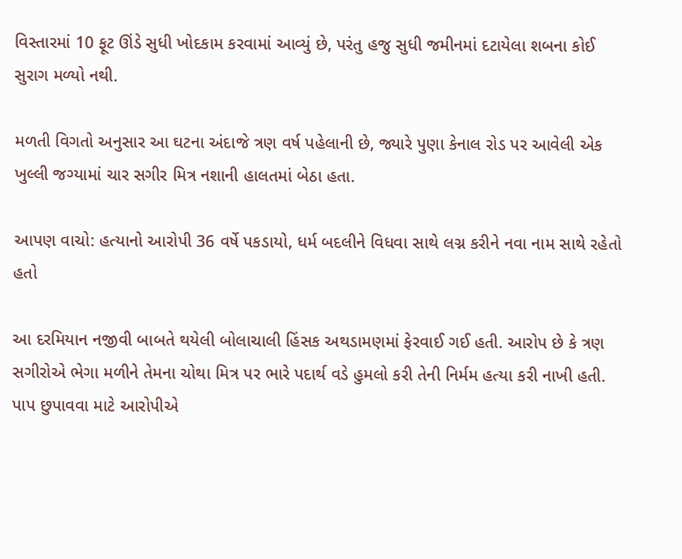વિસ્તારમાં 10 ફૂટ ઊંડે સુધી ખોદકામ કરવામાં આવ્યું છે, પરંતુ હજુ સુધી જમીનમાં દટાયેલા શબના કોઈ સુરાગ મળ્યો નથી.

મળતી વિગતો અનુસાર આ ઘટના અંદાજે ત્રણ વર્ષ પહેલાની છે, જ્યારે પુણા કેનાલ રોડ પર આવેલી એક ખુલ્લી જગ્યામાં ચાર સગીર મિત્ર નશાની હાલતમાં બેઠા હતા.

આપણ વાચો: હત્યાનો આરોપી 36 વર્ષે પકડાયો, ધર્મ બદલીને વિધવા સાથે લગ્ન કરીને નવા નામ સાથે રહેતો હતો

આ દરમિયાન નજીવી બાબતે થયેલી બોલાચાલી હિંસક અથડામણમાં ફેરવાઈ ગઈ હતી. આરોપ છે કે ત્રણ સગીરોએ ભેગા મળીને તેમના ચોથા મિત્ર પર ભારે પદાર્થ વડે હુમલો કરી તેની નિર્મમ હત્યા કરી નાખી હતી. પાપ છુપાવવા માટે આરોપીએ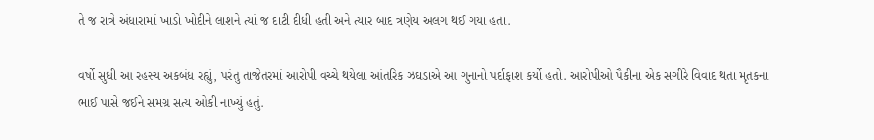તે જ રાત્રે અંધારામાં ખાડો ખોદીને લાશને ત્યાં જ દાટી દીધી હતી અને ત્યાર બાદ ત્રણેય અલગ થઈ ગયા હતા.

વર્ષો સુધી આ રહસ્ય અકબંધ રહ્યું, પરંતુ તાજેતરમાં આરોપી વચ્ચે થયેલા આંતરિક ઝઘડાએ આ ગુનાનો પર્દાફાશ કર્યો હતો. આરોપીઓ પૈકીના એક સગીરે વિવાદ થતા મૃતકના ભાઈ પાસે જઈને સમગ્ર સત્ય ઓકી નાખ્યું હતું.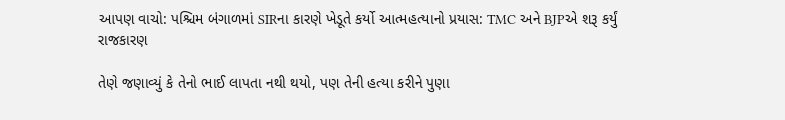આપણ વાચો: પશ્ચિમ બંગાળમાં SIRના કારણે ખેડૂતે કર્યો આત્મહત્યાનો પ્રયાસ: TMC અને BJPએ શરૂ કર્યું રાજકારણ

તેણે જણાવ્યું કે તેનો ભાઈ લાપતા નથી થયો, પણ તેની હત્યા કરીને પુણા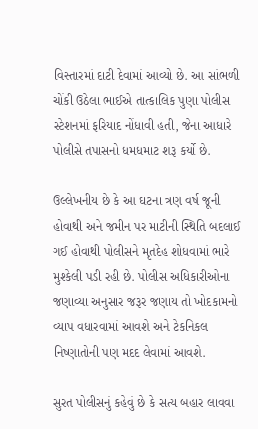વિસ્તારમાં દાટી દેવામાં આવ્યો છે. આ સાંભળી ચોંકી ઉઠેલા ભાઈએ તાત્કાલિક પુણા પોલીસ સ્ટેશનમાં ફરિયાદ નોંધાવી હતી, જેના આધારે પોલીસે તપાસનો ધમધમાટ શરૂ કર્યો છે.

ઉલ્લેખનીય છે કે આ ઘટના ત્રણ વર્ષ જૂની હોવાથી અને જમીન પર માટીની સ્થિતિ બદલાઈ ગઈ હોવાથી પોલીસને મૃતદેહ શોધવામાં ભારે મુશ્કેલી પડી રહી છે. પોલીસ અધિકારીઓના જણાવ્યા અનુસાર જરૂર જણાય તો ખોદકામનો વ્યાપ વધારવામાં આવશે અને ટેકનિકલ નિષ્ણાતોની પણ મદદ લેવામાં આવશે.

સુરત પોલીસનું કહેવું છે કે સત્ય બહાર લાવવા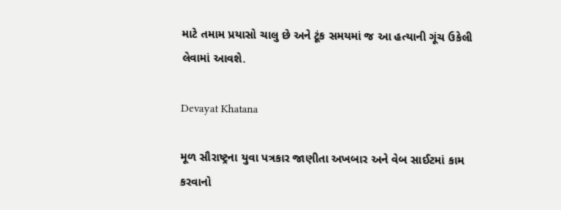માટે તમામ પ્રયાસો ચાલુ છે અને ટૂંક સમયમાં જ આ હત્યાની ગૂંચ ઉકેલી લેવામાં આવશે.

Devayat Khatana

મૂળ સૌરાષ્ટ્રના યુવા પત્રકાર જાણીતા અખબાર અને વેબ સાઈટમાં કામ કરવાનો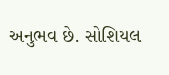અનુભવ છે. સોશિયલ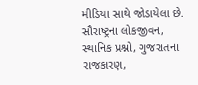મીડિયા સાથે જોડાયેલા છે. સૌરાષ્ટ્રના લોકજીવન, સ્થાનિક પ્રશ્નો, ગુજરાતના રાજકારણ,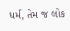ધર્મ, તેમ જ લોક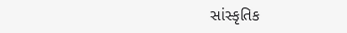સાંસ્કૃતિક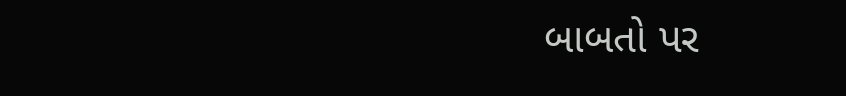બાબતો પર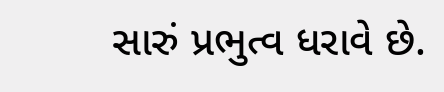સારું પ્રભુત્વ ધરાવે છે.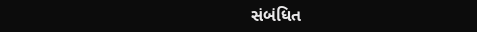સંબંધિત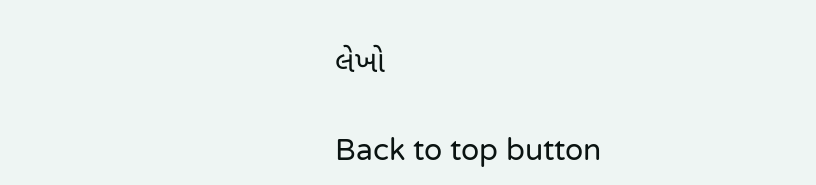લેખો

Back to top button